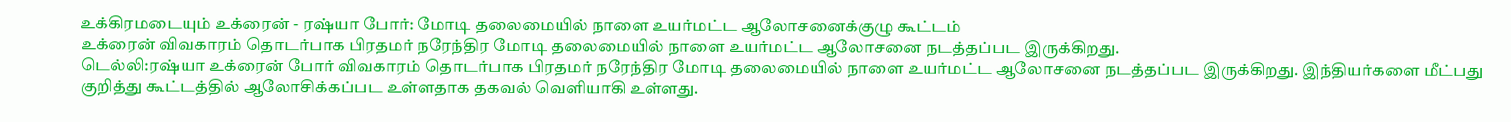உக்கிரமடையும் உக்ரைன் - ரஷ்யா போர்: மோடி தலைமையில் நாளை உயர்மட்ட ஆலோசனைக்குழு கூட்டம்
உக்ரைன் விவகாரம் தொடர்பாக பிரதமர் நரேந்திர மோடி தலைமையில் நாளை உயர்மட்ட ஆலோசனை நடத்தப்பட இருக்கிறது.
டெல்லி:ரஷ்யா உக்ரைன் போர் விவகாரம் தொடர்பாக பிரதமர் நரேந்திர மோடி தலைமையில் நாளை உயர்மட்ட ஆலோசனை நடத்தப்பட இருக்கிறது. இந்தியர்களை மீட்பது குறித்து கூட்டத்தில் ஆலோசிக்கப்பட உள்ளதாக தகவல் வெளியாகி உள்ளது.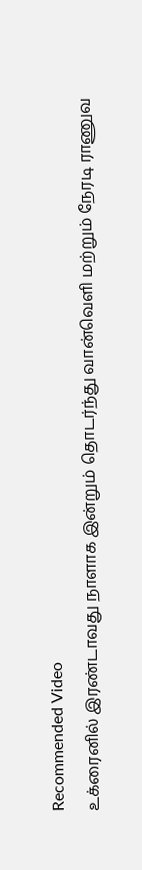Recommended Video
உக்ரைனில் இரண்டாவது நாளாக இன்றும் தொடர்ந்து வான்வெளி மற்றும் நேரடி ராணுவ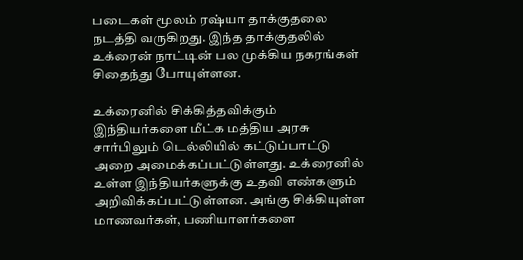படைகள் மூலம் ரஷ்யா தாக்குதலை நடத்தி வருகிறது. இந்த தாக்குதலில் உக்ரைன் நாட்டின் பல முக்கிய நகரங்கள் சிதைந்து போயுள்ளன.

உக்ரைனில் சிக்கித்தவிக்கும் இந்தியர்களை மீட்க மத்திய அரசு சார்பிலும் டெல்லியில் கட்டுப்பாட்டு அறை அமைக்கப்பட்டுள்ளது. உக்ரைனில் உள்ள இந்தியர்களுக்கு உதவி எண்களும் அறிவிக்கப்பட்டுள்ளன. அங்கு சிக்கியுள்ள மாணவர்கள், பணியாளர்களை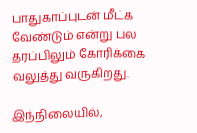பாதுகாப்புடன் மீட்க வேண்டும் என்று பல தரப்பிலும் கோரிக்கை வலுத்து வருகிறது.

இந்நிலையில்,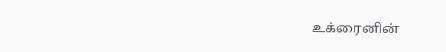உக்ரைனின்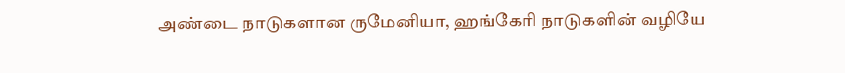அண்டை நாடுகளான ருமேனியா, ஹங்கேரி நாடுகளின் வழியே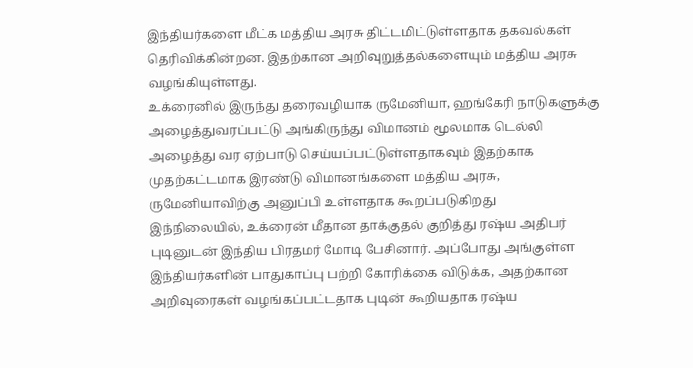இந்தியர்களை மீட்க மத்திய அரசு திட்டமிட்டுள்ளதாக தகவல்கள் தெரிவிக்கின்றன. இதற்கான அறிவுறுத்தல்களையும் மத்திய அரசு வழங்கியுள்ளது.
உக்ரைனில் இருந்து தரைவழியாக ருமேனியா, ஹங்கேரி நாடுகளுக்கு அழைத்துவரப்பட்டு அங்கிருந்து விமானம் மூலமாக டெல்லி அழைத்து வர ஏற்பாடு செய்யப்பட்டுள்ளதாகவும் இதற்காக முதற்கட்டமாக இரண்டு விமானங்களை மத்திய அரசு, ருமேனியாவிற்கு அனுப்பி உள்ளதாக கூறப்படுகிறது
இந்நிலையில், உக்ரைன் மீதான தாக்குதல் குறித்து ரஷ்ய அதிபர் புடினுடன் இந்திய பிரதமர் மோடி பேசினார். அப்போது அங்குள்ள இந்தியர்களின் பாதுகாப்பு பற்றி கோரிக்கை விடுக்க, அதற்கான அறிவுரைகள் வழங்கப்பட்டதாக புடின் கூறியதாக ரஷ்ய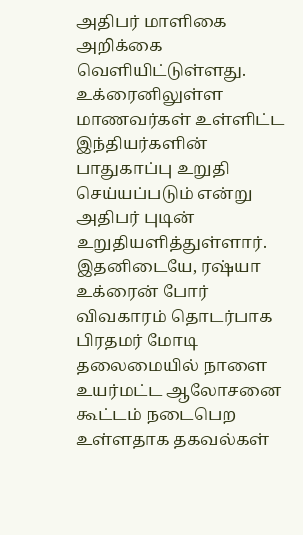அதிபர் மாளிகை அறிக்கை வெளியிட்டுள்ளது. உக்ரைனிலுள்ள மாணவர்கள் உள்ளிட்ட இந்தியர்களின் பாதுகாப்பு உறுதி செய்யப்படும் என்று அதிபர் புடின் உறுதியளித்துள்ளார்.
இதனிடையே, ரஷ்யா உக்ரைன் போர் விவகாரம் தொடர்பாக பிரதமர் மோடி தலைமையில் நாளை உயர்மட்ட ஆலோசனை கூட்டம் நடைபெற உள்ளதாக தகவல்கள்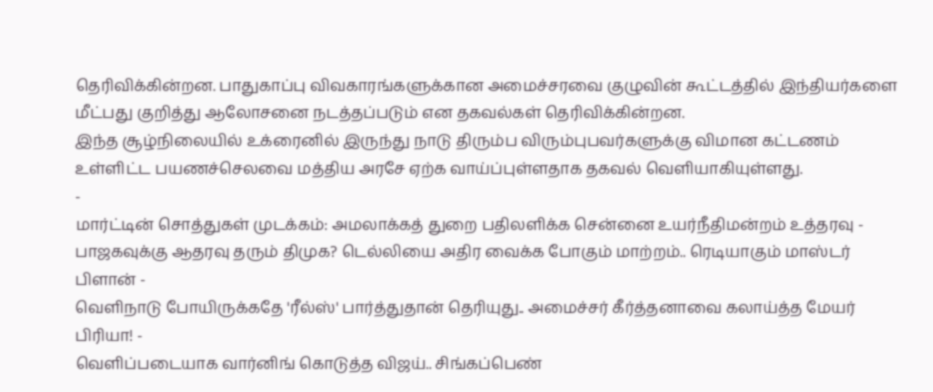தெரிவிக்கின்றன. பாதுகாப்பு விவகாரங்களுக்கான அமைச்சரவை குழுவின் கூட்டத்தில் இந்தியர்களை மீட்பது குறித்து ஆலோசனை நடத்தப்படும் என தகவல்கள் தெரிவிக்கின்றன.
இந்த சூழ்நிலையில் உக்ரைனில் இருந்து நாடு திரும்ப விரும்புபவர்களுக்கு விமான கட்டணம் உள்ளிட்ட பயணச்செலவை மத்திய அரசே ஏற்க வாய்ப்புள்ளதாக தகவல் வெளியாகியுள்ளது.
-
மார்ட்டின் சொத்துகள் முடக்கம்: அமலாக்கத் துறை பதிலளிக்க சென்னை உயர்நீதிமன்றம் உத்தரவு -
பாஜகவுக்கு ஆதரவு தரும் திமுக? டெல்லியை அதிர வைக்க போகும் மாற்றம்.. ரெடியாகும் மாஸ்டர் பிளான் -
வெளிநாடு போயிருக்கதே 'ரீல்ஸ்' பார்த்துதான் தெரியுது.. அமைச்சர் கீர்த்தனாவை கலாய்த்த மேயர் பிரியா! -
வெளிப்படையாக வார்னிங் கொடுத்த விஜய்.. சிங்கப்பெண்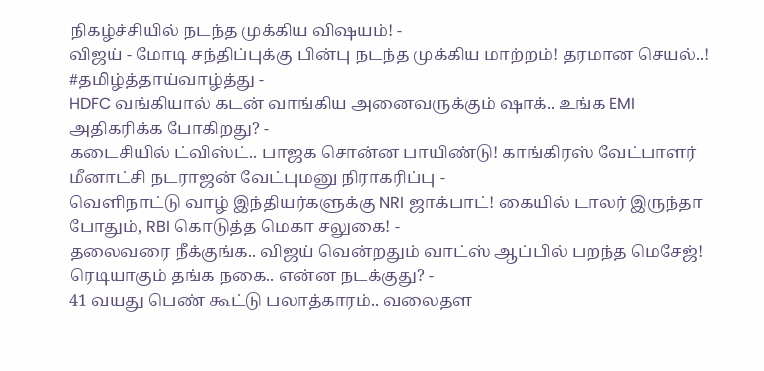நிகழ்ச்சியில் நடந்த முக்கிய விஷயம்! -
விஜய் - மோடி சந்திப்புக்கு பின்பு நடந்த முக்கிய மாற்றம்! தரமான செயல்..! #தமிழ்த்தாய்வாழ்த்து -
HDFC வங்கியால் கடன் வாங்கிய அனைவருக்கும் ஷாக்.. உங்க EMI அதிகரிக்க போகிறது? -
கடைசியில் ட்விஸ்ட்.. பாஜக சொன்ன பாயிண்டு! காங்கிரஸ் வேட்பாளர் மீனாட்சி நடராஜன் வேட்புமனு நிராகரிப்பு -
வெளிநாட்டு வாழ் இந்தியர்களுக்கு NRI ஜாக்பாட்! கையில் டாலர் இருந்தா போதும், RBI கொடுத்த மெகா சலுகை! -
தலைவரை நீக்குங்க.. விஜய் வென்றதும் வாட்ஸ் ஆப்பில் பறந்த மெசேஜ்! ரெடியாகும் தங்க நகை.. என்ன நடக்குது? -
41 வயது பெண் கூட்டு பலாத்காரம்.. வலைதள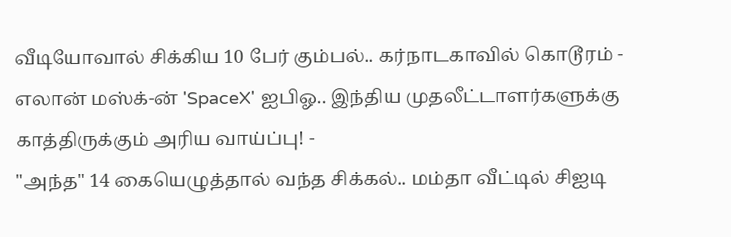வீடியோவால் சிக்கிய 10 பேர் கும்பல்.. கர்நாடகாவில் கொடூரம் -
எலான் மஸ்க்-ன் 'SpaceX' ஐபிஓ.. இந்திய முதலீட்டாளர்களுக்கு காத்திருக்கும் அரிய வாய்ப்பு! -
"அந்த" 14 கையெழுத்தால் வந்த சிக்கல்.. மம்தா வீட்டில் சிஐடி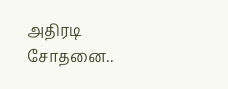அதிரடி சோதனை..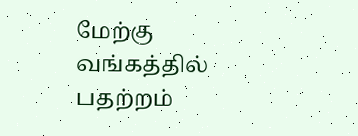மேற்கு வங்கத்தில் பதற்றம்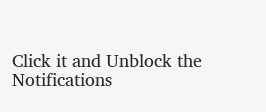Click it and Unblock the Notifications